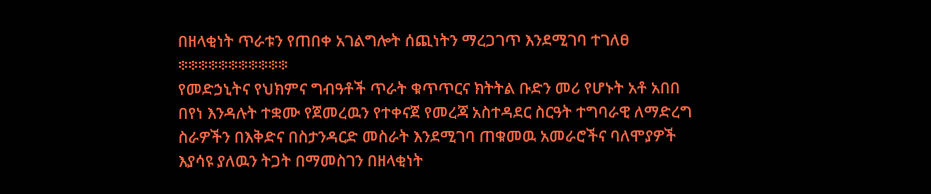በዘላቂነት ጥራቱን የጠበቀ አገልግሎት ሰጪነትን ማረጋገጥ እንደሚገባ ተገለፀ
፨፨፨፨፨፨፨፨፨፨፨
የመድኃኒትና የህክምና ግብዓቶች ጥራት ቁጥጥርና ክትትል ቡድን መሪ የሆኑት አቶ አበበ በየነ እንዳሉት ተቋሙ የጀመረዉን የተቀናጀ የመረጃ አስተዳደር ስርዓት ተግባራዊ ለማድረግ ስራዎችን በእቅድና በስታንዳርድ መስራት እንደሚገባ ጠቁመዉ አመራሮችና ባለሞያዎች እያሳዩ ያለዉን ትጋት በማመስገን በዘላቂነት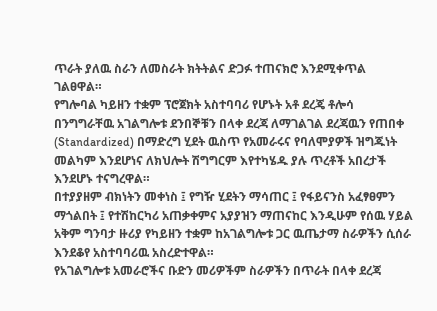ጥራት ያለዉ ስራን ለመስራት ክትትልና ድጋፉ ተጠናክሮ እንደሚቀጥል ገልፀዋል።
የግሎባል ካይዘን ተቋም ፕሮጀክት አስተባባሪ የሆኑት አቶ ደረጄ ቶሎሳ በንግግራቸዉ አገልግሎቱ ደንበኞቹን በላቀ ደረጃ ለማገልገል ደረጃዉን የጠበቀ (Standardized) በማድረግ ሂደት ዉስጥ የአመራሩና የባለሞያዎች ዝግጁነት መልካም እንደሆነና ለክህሎት ሽግግርም እየተካሄዱ ያሉ ጥረቶች አበረታች እንደሆኑ ተናግረዋል።
በተያያዘም ብክነትን መቀነስ ፤ የግዥ ሂደትን ማሳጠር ፤ የፋይናንስ አፈፃፀምን ማጎልበት ፤ የተሽከርካሪ አጠቃቀምና አያያዝን ማጠናከር እንዲሁም የሰዉ ሃይል አቅም ግንባታ ዙሪያ የካይዘን ተቋም ከአገልግሎቱ ጋር ዉጤታማ ስራዎችን ሲሰራ እንደቆየ አስተባባሪዉ አስረድተዋል።
የአገልግሎቱ አመራሮችና ቡድን መሪዎችም ስራዎችን በጥራት በላቀ ደረጃ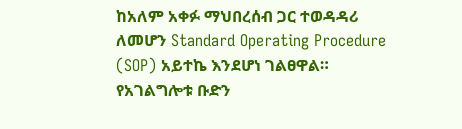ከአለም አቀፉ ማህበረሰብ ጋር ተወዳዳሪ ለመሆን Standard Operating Procedure (SOP) አይተኬ እንደሆነ ገልፀዋል።
የአገልግሎቱ ቡድን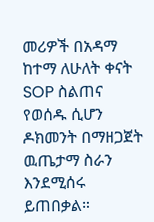መሪዎች በአዳማ ከተማ ለሁለት ቀናት SOP ስልጠና የወሰዱ ሲሆን ዶክመንት በማዘጋጀት ዉጤታማ ስራን እንደሚሰሩ ይጠበቃል።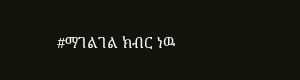#ማገልገል ክብር ነዉ